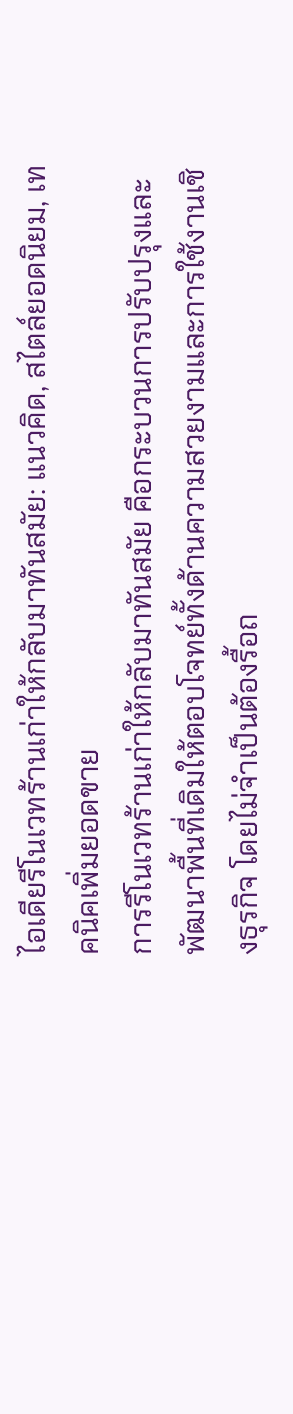ไอเดียรีโนเวทร้านเก่าให้กลับมาทันสมัย: แนวคิด, สไตล์ยอดนิยม, เทคนิคเพิ่มยอดขาย
การรีโนเวทร้านเก่าให้กลับมาทันสมัย คือกระบวนการปรับปรุงและพัฒนาพื้นที่เดิมให้ตอบโจทย์ทั้งด้านความสวยงามและการใช้งานเชิงธุรกิจ โดยไม่จำเป็นต้องรื้อถ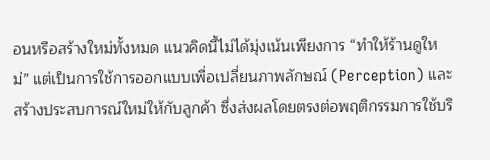อนหรือสร้างใหม่ทั้งหมด แนวคิดนี้ไม่ได้มุ่งเน้นเพียงการ “ทำให้ร้านดูใหม่” แต่เป็นการใช้การออกแบบเพื่อเปลี่ยนภาพลักษณ์ (Perception) และสร้างประสบการณ์ใหม่ให้กับลูกค้า ซึ่งส่งผลโดยตรงต่อพฤติกรรมการใช้บริ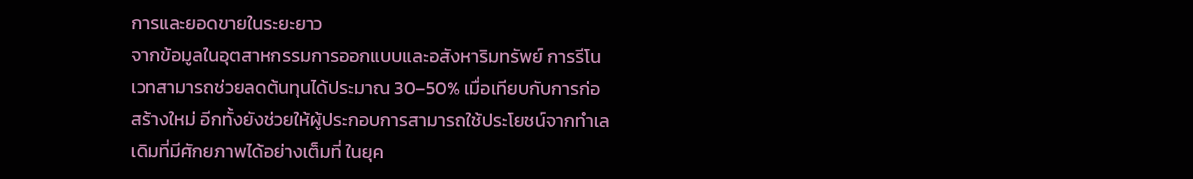การและยอดขายในระยะยาว
จากข้อมูลในอุตสาหกรรมการออกแบบและอสังหาริมทรัพย์ การรีโนเวทสามารถช่วยลดต้นทุนได้ประมาณ 30–50% เมื่อเทียบกับการก่อสร้างใหม่ อีกทั้งยังช่วยให้ผู้ประกอบการสามารถใช้ประโยชน์จากทำเลเดิมที่มีศักยภาพได้อย่างเต็มที่ ในยุค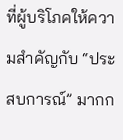ที่ผู้บริโภคให้ความสำคัญกับ “ประสบการณ์” มากก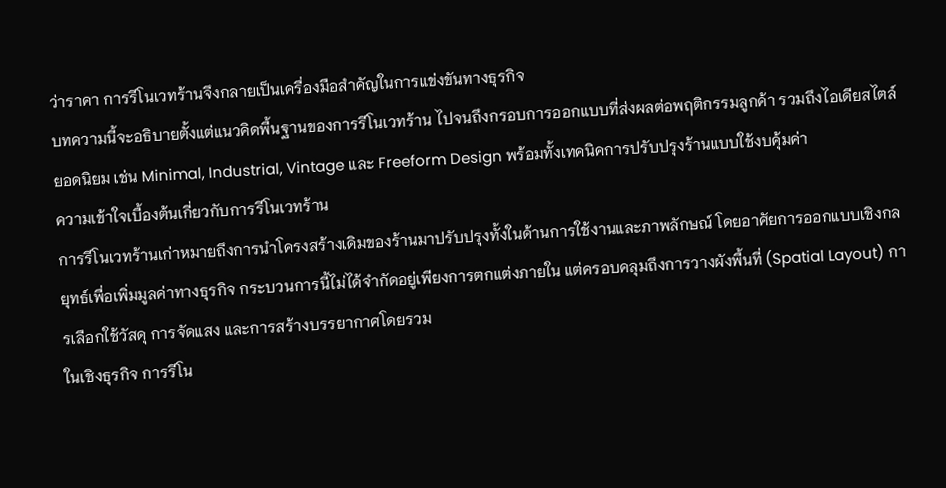ว่าราคา การรีโนเวทร้านจึงกลายเป็นเครื่องมือสำคัญในการแข่งขันทางธุรกิจ
บทความนี้จะอธิบายตั้งแต่แนวคิดพื้นฐานของการรีโนเวทร้าน ไปจนถึงกรอบการออกแบบที่ส่งผลต่อพฤติกรรมลูกค้า รวมถึงไอเดียสไตล์ยอดนิยม เช่น Minimal, Industrial, Vintage และ Freeform Design พร้อมทั้งเทคนิคการปรับปรุงร้านแบบใช้งบคุ้มค่า
ความเข้าใจเบื้องต้นเกี่ยวกับการรีโนเวทร้าน
การรีโนเวทร้านเก่าหมายถึงการนำโครงสร้างเดิมของร้านมาปรับปรุงทั้งในด้านการใช้งานและภาพลักษณ์ โดยอาศัยการออกแบบเชิงกลยุทธ์เพื่อเพิ่มมูลค่าทางธุรกิจ กระบวนการนี้ไม่ได้จำกัดอยู่เพียงการตกแต่งภายใน แต่ครอบคลุมถึงการวางผังพื้นที่ (Spatial Layout) การเลือกใช้วัสดุ การจัดแสง และการสร้างบรรยากาศโดยรวม
ในเชิงธุรกิจ การรีโน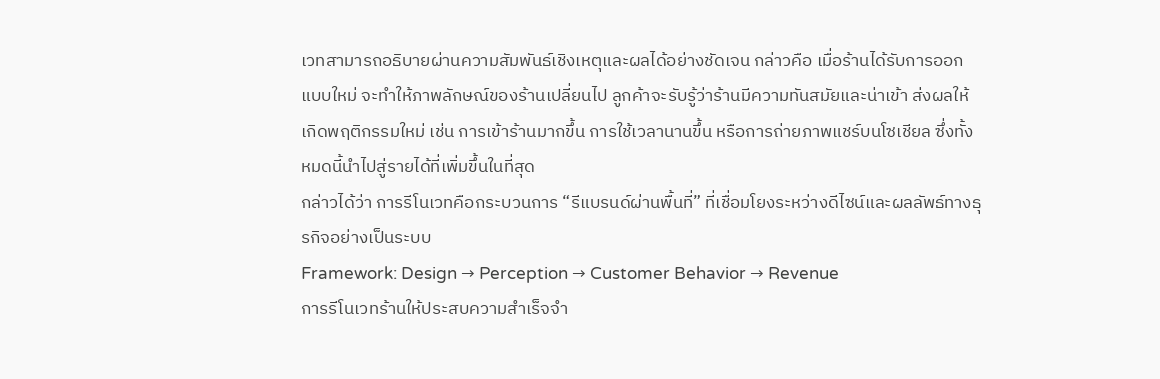เวทสามารถอธิบายผ่านความสัมพันธ์เชิงเหตุและผลได้อย่างชัดเจน กล่าวคือ เมื่อร้านได้รับการออกแบบใหม่ จะทำให้ภาพลักษณ์ของร้านเปลี่ยนไป ลูกค้าจะรับรู้ว่าร้านมีความทันสมัยและน่าเข้า ส่งผลให้เกิดพฤติกรรมใหม่ เช่น การเข้าร้านมากขึ้น การใช้เวลานานขึ้น หรือการถ่ายภาพแชร์บนโซเชียล ซึ่งทั้งหมดนี้นำไปสู่รายได้ที่เพิ่มขึ้นในที่สุด
กล่าวได้ว่า การรีโนเวทคือกระบวนการ “รีแบรนด์ผ่านพื้นที่” ที่เชื่อมโยงระหว่างดีไซน์และผลลัพธ์ทางธุรกิจอย่างเป็นระบบ
Framework: Design → Perception → Customer Behavior → Revenue
การรีโนเวทร้านให้ประสบความสำเร็จจำ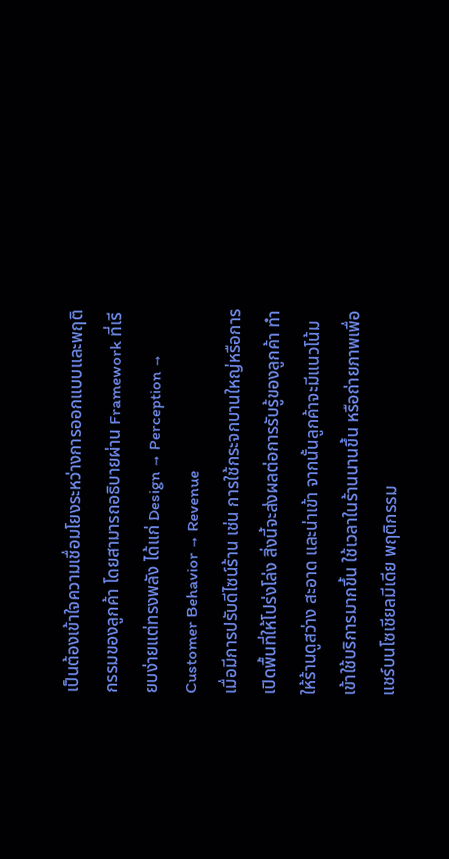เป็นต้องเข้าใจความเชื่อมโยงระหว่างการออกแบบและพฤติกรรมของลูกค้า โดยสามารถอธิบายผ่าน Framework ที่เรียบง่ายแต่ทรงพลัง ได้แก่ Design → Perception → Customer Behavior → Revenue
เมื่อมีการปรับดีไซน์ร้าน เช่น การใช้กระจกบานใหญ่หรือการเปิดพื้นที่ให้โปร่งโล่ง สิ่งนี้จะส่งผลต่อการรับรู้ของลูกค้า ทำให้ร้านดูสว่าง สะอาด และน่าเข้า จากนั้นลูกค้าจะมีแนวโน้มเข้าใช้บริการมากขึ้น ใช้เวลาในร้านนานขึ้น หรือถ่ายภาพเพื่อแชร์บนโซเชียลมีเดีย พฤติกรรม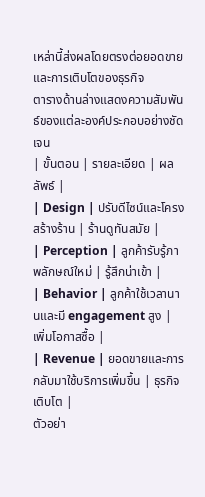เหล่านี้ส่งผลโดยตรงต่อยอดขายและการเติบโตของธุรกิจ
ตารางด้านล่างแสดงความสัมพันธ์ของแต่ละองค์ประกอบอย่างชัดเจน
| ขั้นตอน | รายละเอียด | ผลลัพธ์ |
| Design | ปรับดีไซน์และโครงสร้างร้าน | ร้านดูทันสมัย |
| Perception | ลูกค้ารับรู้ภาพลักษณ์ใหม่ | รู้สึกน่าเข้า |
| Behavior | ลูกค้าใช้เวลานานและมี engagement สูง | เพิ่มโอกาสซื้อ |
| Revenue | ยอดขายและการกลับมาใช้บริการเพิ่มขึ้น | ธุรกิจเติบโต |
ตัวอย่า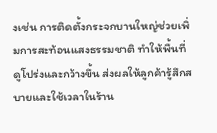งเช่น การติดตั้งกระจกบานใหญ่ช่วยเพิ่มการสะท้อนแสงธรรมชาติ ทำให้พื้นที่ดูโปร่งและกว้างขึ้น ส่งผลให้ลูกค้ารู้สึกสบายและใช้เวลาในร้าน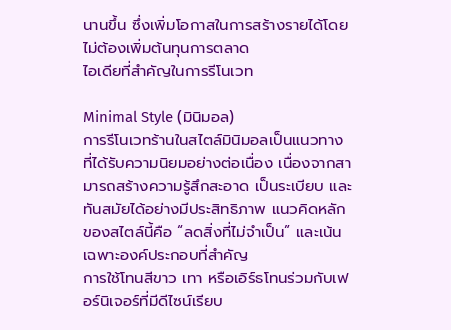นานขึ้น ซึ่งเพิ่มโอกาสในการสร้างรายได้โดยไม่ต้องเพิ่มต้นทุนการตลาด
ไอเดียที่สำคัญในการรีโนเวท

Minimal Style (มินิมอล)
การรีโนเวทร้านในสไตล์มินิมอลเป็นแนวทางที่ได้รับความนิยมอย่างต่อเนื่อง เนื่องจากสามารถสร้างความรู้สึกสะอาด เป็นระเบียบ และทันสมัยได้อย่างมีประสิทธิภาพ แนวคิดหลักของสไตล์นี้คือ “ลดสิ่งที่ไม่จำเป็น” และเน้นเฉพาะองค์ประกอบที่สำคัญ
การใช้โทนสีขาว เทา หรือเอิร์ธโทนร่วมกับเฟอร์นิเจอร์ที่มีดีไซน์เรียบ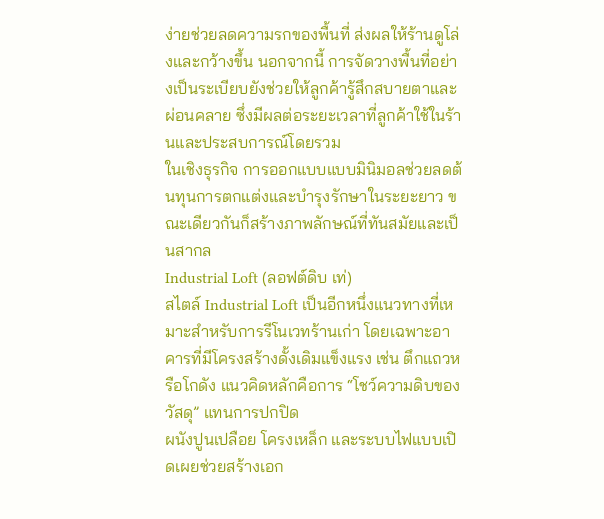ง่ายช่วยลดความรกของพื้นที่ ส่งผลให้ร้านดูโล่งและกว้างขึ้น นอกจากนี้ การจัดวางพื้นที่อย่างเป็นระเบียบยังช่วยให้ลูกค้ารู้สึกสบายตาและผ่อนคลาย ซึ่งมีผลต่อระยะเวลาที่ลูกค้าใช้ในร้านและประสบการณ์โดยรวม
ในเชิงธุรกิจ การออกแบบแบบมินิมอลช่วยลดต้นทุนการตกแต่งและบำรุงรักษาในระยะยาว ขณะเดียวกันก็สร้างภาพลักษณ์ที่ทันสมัยและเป็นสากล
Industrial Loft (ลอฟต์ดิบ เท่)
สไตล์ Industrial Loft เป็นอีกหนึ่งแนวทางที่เหมาะสำหรับการรีโนเวทร้านเก่า โดยเฉพาะอาคารที่มีโครงสร้างดั้งเดิมแข็งแรง เช่น ตึกแถวหรือโกดัง แนวคิดหลักคือการ “โชว์ความดิบของวัสดุ” แทนการปกปิด
ผนังปูนเปลือย โครงเหล็ก และระบบไฟแบบเปิดเผยช่วยสร้างเอก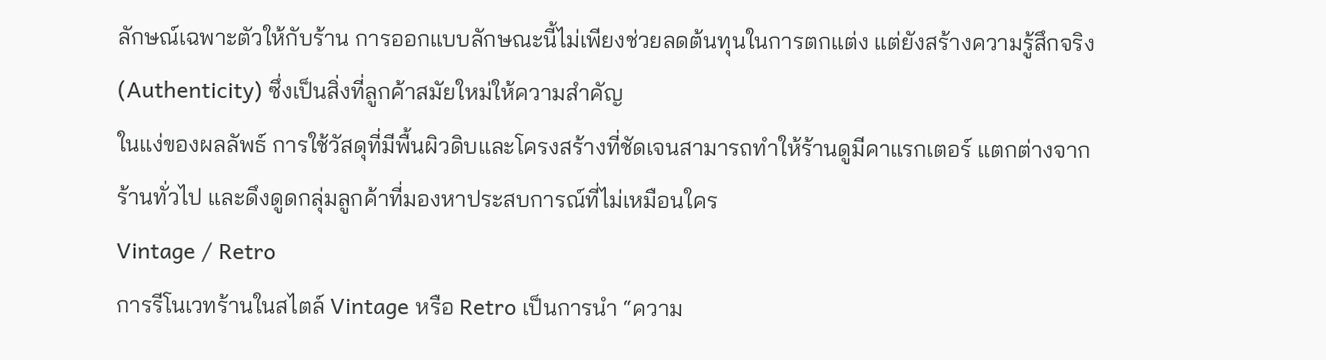ลักษณ์เฉพาะตัวให้กับร้าน การออกแบบลักษณะนี้ไม่เพียงช่วยลดต้นทุนในการตกแต่ง แต่ยังสร้างความรู้สึกจริง (Authenticity) ซึ่งเป็นสิ่งที่ลูกค้าสมัยใหม่ให้ความสำคัญ
ในแง่ของผลลัพธ์ การใช้วัสดุที่มีพื้นผิวดิบและโครงสร้างที่ชัดเจนสามารถทำให้ร้านดูมีคาแรกเตอร์ แตกต่างจากร้านทั่วไป และดึงดูดกลุ่มลูกค้าที่มองหาประสบการณ์ที่ไม่เหมือนใคร
Vintage / Retro
การรีโนเวทร้านในสไตล์ Vintage หรือ Retro เป็นการนำ “ความ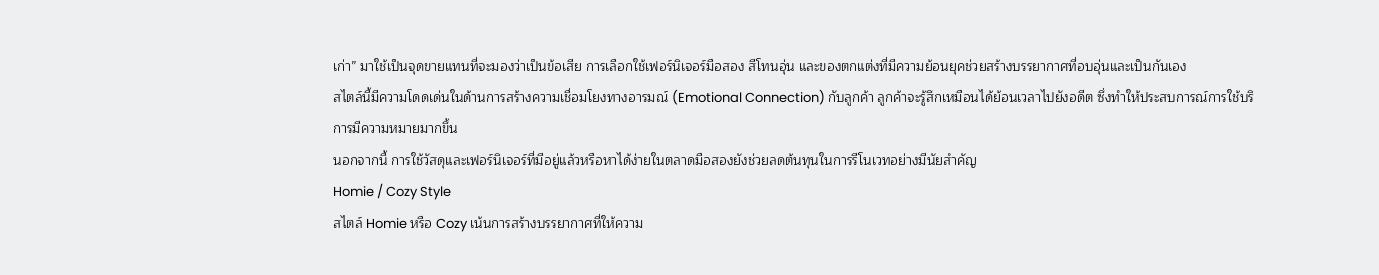เก่า” มาใช้เป็นจุดขายแทนที่จะมองว่าเป็นข้อเสีย การเลือกใช้เฟอร์นิเจอร์มือสอง สีโทนอุ่น และของตกแต่งที่มีความย้อนยุคช่วยสร้างบรรยากาศที่อบอุ่นและเป็นกันเอง
สไตล์นี้มีความโดดเด่นในด้านการสร้างความเชื่อมโยงทางอารมณ์ (Emotional Connection) กับลูกค้า ลูกค้าจะรู้สึกเหมือนได้ย้อนเวลาไปยังอดีต ซึ่งทำให้ประสบการณ์การใช้บริการมีความหมายมากขึ้น
นอกจากนี้ การใช้วัสดุและเฟอร์นิเจอร์ที่มีอยู่แล้วหรือหาได้ง่ายในตลาดมือสองยังช่วยลดต้นทุนในการรีโนเวทอย่างมีนัยสำคัญ
Homie / Cozy Style
สไตล์ Homie หรือ Cozy เน้นการสร้างบรรยากาศที่ให้ความ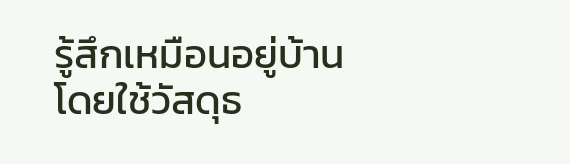รู้สึกเหมือนอยู่บ้าน โดยใช้วัสดุธ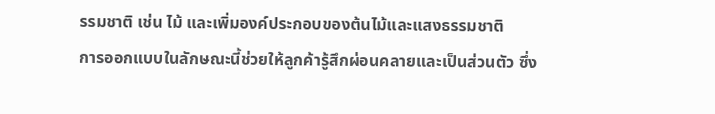รรมชาติ เช่น ไม้ และเพิ่มองค์ประกอบของต้นไม้และแสงธรรมชาติ
การออกแบบในลักษณะนี้ช่วยให้ลูกค้ารู้สึกผ่อนคลายและเป็นส่วนตัว ซึ่ง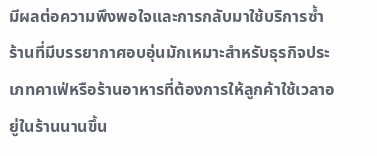มีผลต่อความพึงพอใจและการกลับมาใช้บริการซ้ำ ร้านที่มีบรรยากาศอบอุ่นมักเหมาะสำหรับธุรกิจประเภทคาเฟ่หรือร้านอาหารที่ต้องการให้ลูกค้าใช้เวลาอยู่ในร้านนานขึ้น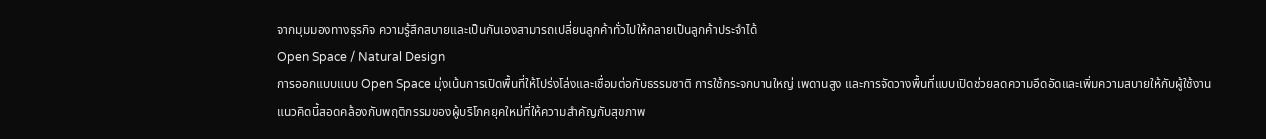จากมุมมองทางธุรกิจ ความรู้สึกสบายและเป็นกันเองสามารถเปลี่ยนลูกค้าทั่วไปให้กลายเป็นลูกค้าประจำได้
Open Space / Natural Design
การออกแบบแบบ Open Space มุ่งเน้นการเปิดพื้นที่ให้โปร่งโล่งและเชื่อมต่อกับธรรมชาติ การใช้กระจกบานใหญ่ เพดานสูง และการจัดวางพื้นที่แบบเปิดช่วยลดความอึดอัดและเพิ่มความสบายให้กับผู้ใช้งาน
แนวคิดนี้สอดคล้องกับพฤติกรรมของผู้บริโภคยุคใหม่ที่ให้ความสำคัญกับสุขภาพ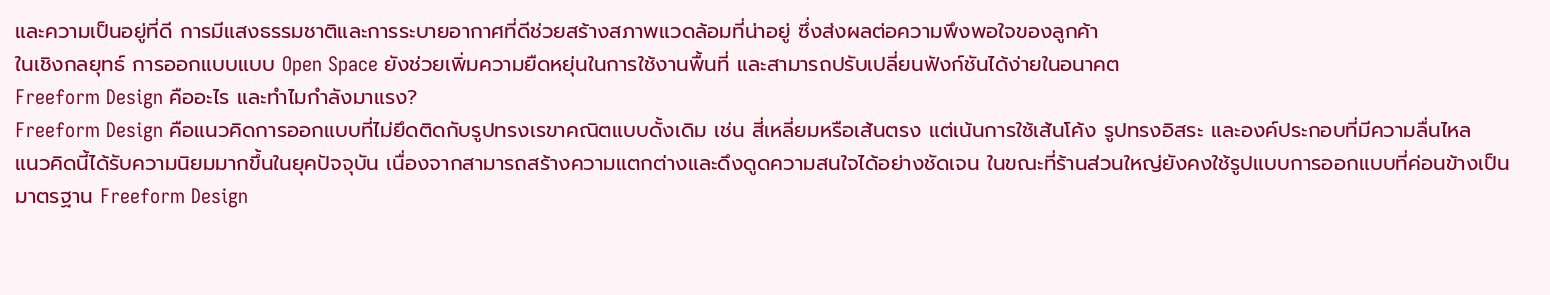และความเป็นอยู่ที่ดี การมีแสงธรรมชาติและการระบายอากาศที่ดีช่วยสร้างสภาพแวดล้อมที่น่าอยู่ ซึ่งส่งผลต่อความพึงพอใจของลูกค้า
ในเชิงกลยุทธ์ การออกแบบแบบ Open Space ยังช่วยเพิ่มความยืดหยุ่นในการใช้งานพื้นที่ และสามารถปรับเปลี่ยนฟังก์ชันได้ง่ายในอนาคต
Freeform Design คืออะไร และทำไมกำลังมาแรง?
Freeform Design คือแนวคิดการออกแบบที่ไม่ยึดติดกับรูปทรงเรขาคณิตแบบดั้งเดิม เช่น สี่เหลี่ยมหรือเส้นตรง แต่เน้นการใช้เส้นโค้ง รูปทรงอิสระ และองค์ประกอบที่มีความลื่นไหล
แนวคิดนี้ได้รับความนิยมมากขึ้นในยุคปัจจุบัน เนื่องจากสามารถสร้างความแตกต่างและดึงดูดความสนใจได้อย่างชัดเจน ในขณะที่ร้านส่วนใหญ่ยังคงใช้รูปแบบการออกแบบที่ค่อนข้างเป็นมาตรฐาน Freeform Design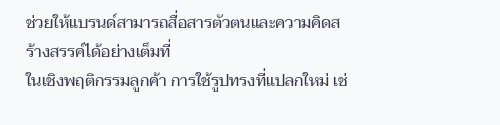ช่วยให้แบรนด์สามารถสื่อสารตัวตนและความคิดสร้างสรรค์ได้อย่างเต็มที่
ในเชิงพฤติกรรมลูกค้า การใช้รูปทรงที่แปลกใหม่ เช่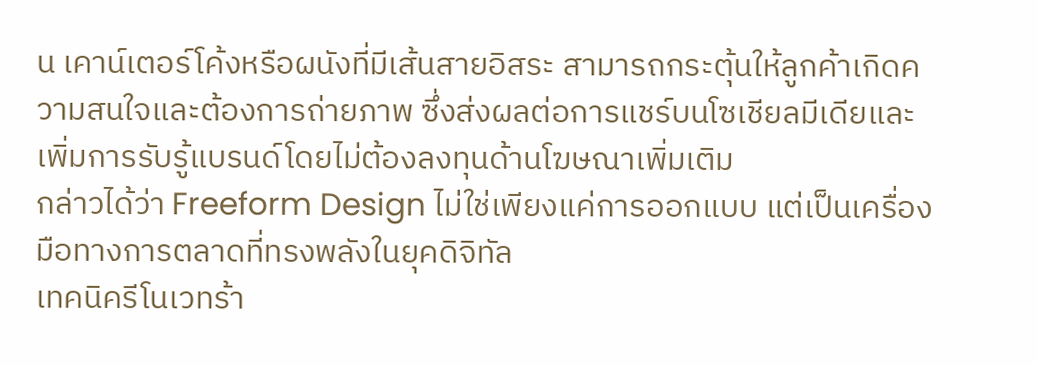น เคาน์เตอร์โค้งหรือผนังที่มีเส้นสายอิสระ สามารถกระตุ้นให้ลูกค้าเกิดความสนใจและต้องการถ่ายภาพ ซึ่งส่งผลต่อการแชร์บนโซเชียลมีเดียและเพิ่มการรับรู้แบรนด์โดยไม่ต้องลงทุนด้านโฆษณาเพิ่มเติม
กล่าวได้ว่า Freeform Design ไม่ใช่เพียงแค่การออกแบบ แต่เป็นเครื่องมือทางการตลาดที่ทรงพลังในยุคดิจิทัล
เทคนิครีโนเวทร้า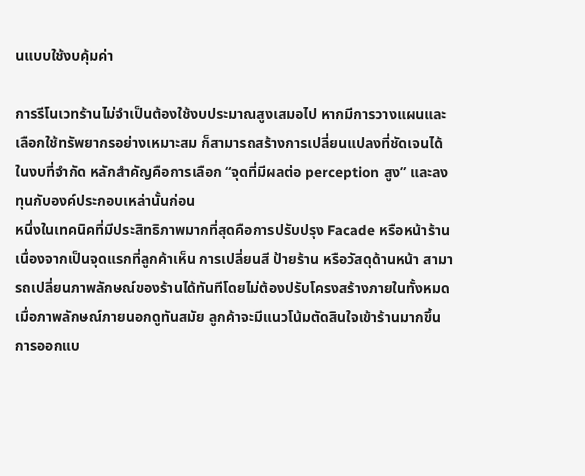นแบบใช้งบคุ้มค่า

การรีโนเวทร้านไม่จำเป็นต้องใช้งบประมาณสูงเสมอไป หากมีการวางแผนและเลือกใช้ทรัพยากรอย่างเหมาะสม ก็สามารถสร้างการเปลี่ยนแปลงที่ชัดเจนได้ในงบที่จำกัด หลักสำคัญคือการเลือก “จุดที่มีผลต่อ perception สูง” และลงทุนกับองค์ประกอบเหล่านั้นก่อน
หนึ่งในเทคนิคที่มีประสิทธิภาพมากที่สุดคือการปรับปรุง Facade หรือหน้าร้าน เนื่องจากเป็นจุดแรกที่ลูกค้าเห็น การเปลี่ยนสี ป้ายร้าน หรือวัสดุด้านหน้า สามารถเปลี่ยนภาพลักษณ์ของร้านได้ทันทีโดยไม่ต้องปรับโครงสร้างภายในทั้งหมด เมื่อภาพลักษณ์ภายนอกดูทันสมัย ลูกค้าจะมีแนวโน้มตัดสินใจเข้าร้านมากขึ้น
การออกแบ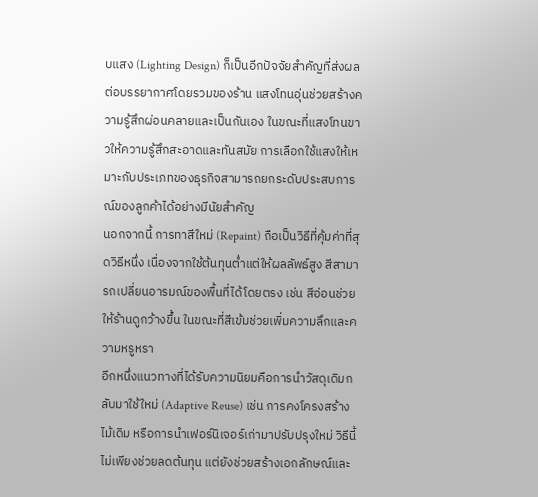บแสง (Lighting Design) ก็เป็นอีกปัจจัยสำคัญที่ส่งผลต่อบรรยากาศโดยรวมของร้าน แสงโทนอุ่นช่วยสร้างความรู้สึกผ่อนคลายและเป็นกันเอง ในขณะที่แสงโทนขาวให้ความรู้สึกสะอาดและทันสมัย การเลือกใช้แสงให้เหมาะกับประเภทของธุรกิจสามารถยกระดับประสบการณ์ของลูกค้าได้อย่างมีนัยสำคัญ
นอกจากนี้ การทาสีใหม่ (Repaint) ถือเป็นวิธีที่คุ้มค่าที่สุดวิธีหนึ่ง เนื่องจากใช้ต้นทุนต่ำแต่ให้ผลลัพธ์สูง สีสามารถเปลี่ยนอารมณ์ของพื้นที่ได้โดยตรง เช่น สีอ่อนช่วยให้ร้านดูกว้างขึ้น ในขณะที่สีเข้มช่วยเพิ่มความลึกและความหรูหรา
อีกหนึ่งแนวทางที่ได้รับความนิยมคือการนำวัสดุเดิมกลับมาใช้ใหม่ (Adaptive Reuse) เช่น การคงโครงสร้างไม้เดิม หรือการนำเฟอร์นิเจอร์เก่ามาปรับปรุงใหม่ วิธีนี้ไม่เพียงช่วยลดต้นทุน แต่ยังช่วยสร้างเอกลักษณ์และ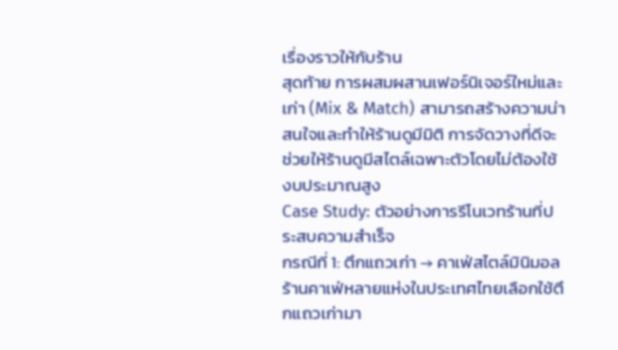เรื่องราวให้กับร้าน
สุดท้าย การผสมผสานเฟอร์นิเจอร์ใหม่และเก่า (Mix & Match) สามารถสร้างความน่าสนใจและทำให้ร้านดูมีมิติ การจัดวางที่ดีจะช่วยให้ร้านดูมีสไตล์เฉพาะตัวโดยไม่ต้องใช้งบประมาณสูง
Case Study: ตัวอย่างการรีโนเวทร้านที่ประสบความสำเร็จ
กรณีที่ 1: ตึกแถวเก่า → คาเฟ่สไตล์มินิมอล
ร้านคาเฟ่หลายแห่งในประเทศไทยเลือกใช้ตึกแถวเก่ามา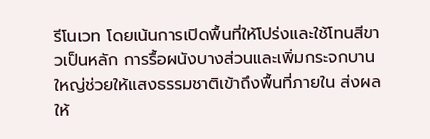รีโนเวท โดยเน้นการเปิดพื้นที่ให้โปร่งและใช้โทนสีขาวเป็นหลัก การรื้อผนังบางส่วนและเพิ่มกระจกบานใหญ่ช่วยให้แสงธรรมชาติเข้าถึงพื้นที่ภายใน ส่งผลให้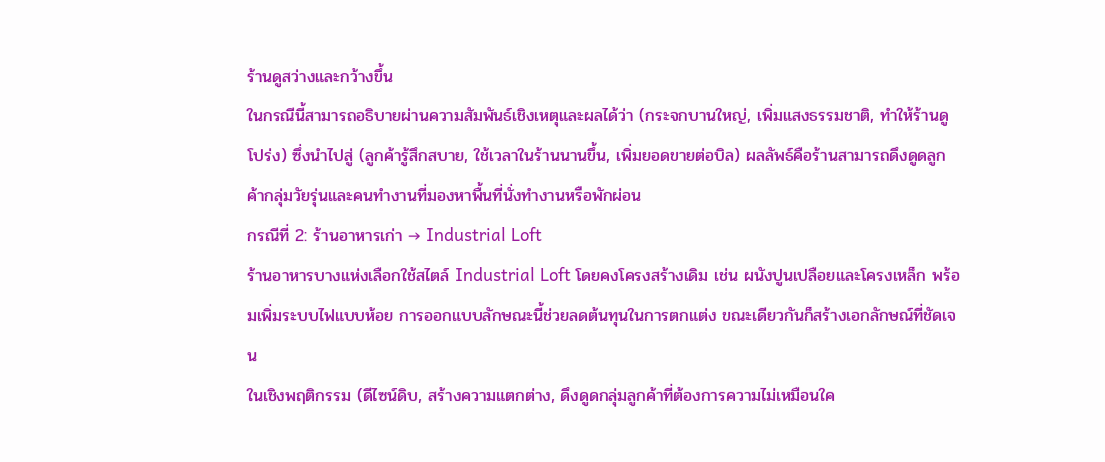ร้านดูสว่างและกว้างขึ้น
ในกรณีนี้สามารถอธิบายผ่านความสัมพันธ์เชิงเหตุและผลได้ว่า (กระจกบานใหญ่, เพิ่มแสงธรรมชาติ, ทำให้ร้านดูโปร่ง) ซึ่งนำไปสู่ (ลูกค้ารู้สึกสบาย, ใช้เวลาในร้านนานขึ้น, เพิ่มยอดขายต่อบิล) ผลลัพธ์คือร้านสามารถดึงดูดลูกค้ากลุ่มวัยรุ่นและคนทำงานที่มองหาพื้นที่นั่งทำงานหรือพักผ่อน
กรณีที่ 2: ร้านอาหารเก่า → Industrial Loft
ร้านอาหารบางแห่งเลือกใช้สไตล์ Industrial Loft โดยคงโครงสร้างเดิม เช่น ผนังปูนเปลือยและโครงเหล็ก พร้อมเพิ่มระบบไฟแบบห้อย การออกแบบลักษณะนี้ช่วยลดต้นทุนในการตกแต่ง ขณะเดียวกันก็สร้างเอกลักษณ์ที่ชัดเจน
ในเชิงพฤติกรรม (ดีไซน์ดิบ, สร้างความแตกต่าง, ดึงดูดกลุ่มลูกค้าที่ต้องการความไม่เหมือนใค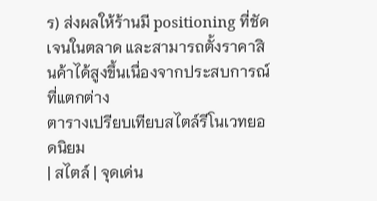ร) ส่งผลให้ร้านมี positioning ที่ชัดเจนในตลาด และสามารถตั้งราคาสินค้าได้สูงขึ้นเนื่องจากประสบการณ์ที่แตกต่าง
ตารางเปรียบเทียบสไตล์รีโนเวทยอดนิยม
| สไตล์ | จุดเด่น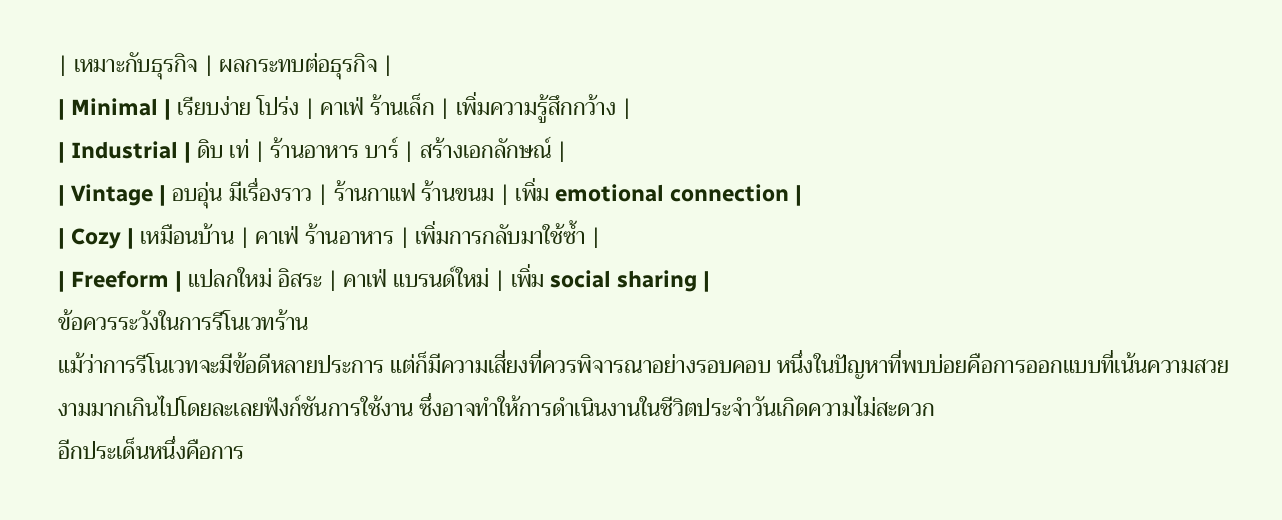| เหมาะกับธุรกิจ | ผลกระทบต่อธุรกิจ |
| Minimal | เรียบง่าย โปร่ง | คาเฟ่ ร้านเล็ก | เพิ่มความรู้สึกกว้าง |
| Industrial | ดิบ เท่ | ร้านอาหาร บาร์ | สร้างเอกลักษณ์ |
| Vintage | อบอุ่น มีเรื่องราว | ร้านกาแฟ ร้านขนม | เพิ่ม emotional connection |
| Cozy | เหมือนบ้าน | คาเฟ่ ร้านอาหาร | เพิ่มการกลับมาใช้ซ้ำ |
| Freeform | แปลกใหม่ อิสระ | คาเฟ่ แบรนด์ใหม่ | เพิ่ม social sharing |
ข้อควรระวังในการรีโนเวทร้าน
แม้ว่าการรีโนเวทจะมีข้อดีหลายประการ แต่ก็มีความเสี่ยงที่ควรพิจารณาอย่างรอบคอบ หนึ่งในปัญหาที่พบบ่อยคือการออกแบบที่เน้นความสวยงามมากเกินไปโดยละเลยฟังก์ชันการใช้งาน ซึ่งอาจทำให้การดำเนินงานในชีวิตประจำวันเกิดความไม่สะดวก
อีกประเด็นหนึ่งคือการ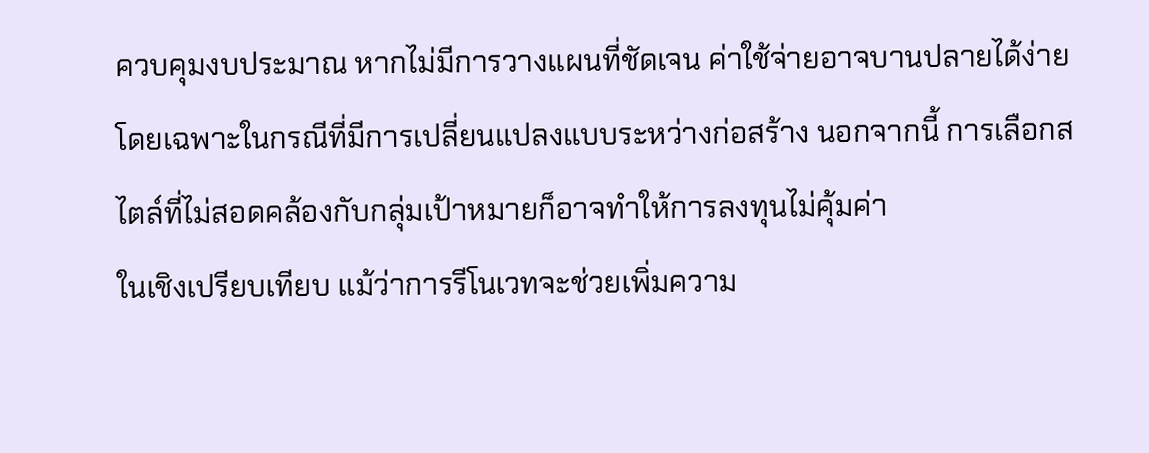ควบคุมงบประมาณ หากไม่มีการวางแผนที่ชัดเจน ค่าใช้จ่ายอาจบานปลายได้ง่าย โดยเฉพาะในกรณีที่มีการเปลี่ยนแปลงแบบระหว่างก่อสร้าง นอกจากนี้ การเลือกสไตล์ที่ไม่สอดคล้องกับกลุ่มเป้าหมายก็อาจทำให้การลงทุนไม่คุ้มค่า
ในเชิงเปรียบเทียบ แม้ว่าการรีโนเวทจะช่วยเพิ่มความ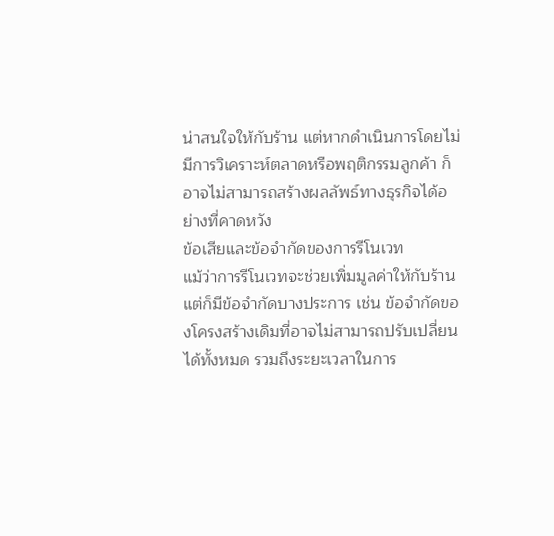น่าสนใจให้กับร้าน แต่หากดำเนินการโดยไม่มีการวิเคราะห์ตลาดหรือพฤติกรรมลูกค้า ก็อาจไม่สามารถสร้างผลลัพธ์ทางธุรกิจได้อย่างที่คาดหวัง
ข้อเสียและข้อจำกัดของการรีโนเวท
แม้ว่าการรีโนเวทจะช่วยเพิ่มมูลค่าให้กับร้าน แต่ก็มีข้อจำกัดบางประการ เช่น ข้อจำกัดของโครงสร้างเดิมที่อาจไม่สามารถปรับเปลี่ยนได้ทั้งหมด รวมถึงระยะเวลาในการ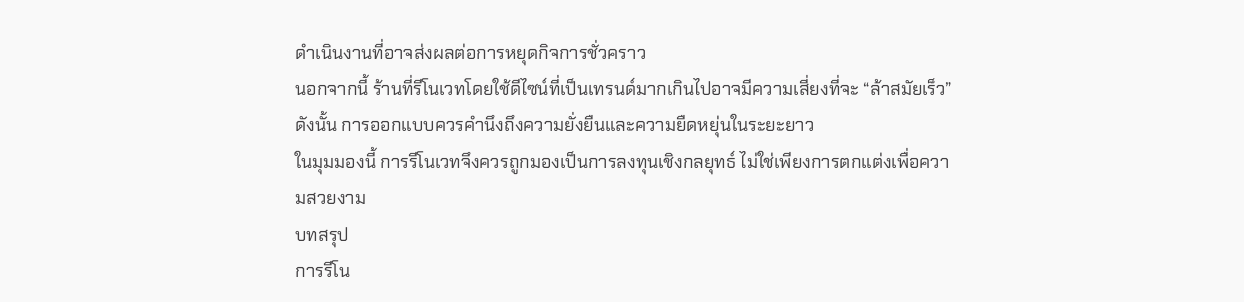ดำเนินงานที่อาจส่งผลต่อการหยุดกิจการชั่วคราว
นอกจากนี้ ร้านที่รีโนเวทโดยใช้ดีไซน์ที่เป็นเทรนด์มากเกินไปอาจมีความเสี่ยงที่จะ “ล้าสมัยเร็ว” ดังนั้น การออกแบบควรคำนึงถึงความยั่งยืนและความยืดหยุ่นในระยะยาว
ในมุมมองนี้ การรีโนเวทจึงควรถูกมองเป็นการลงทุนเชิงกลยุทธ์ ไม่ใช่เพียงการตกแต่งเพื่อความสวยงาม
บทสรุป
การรีโน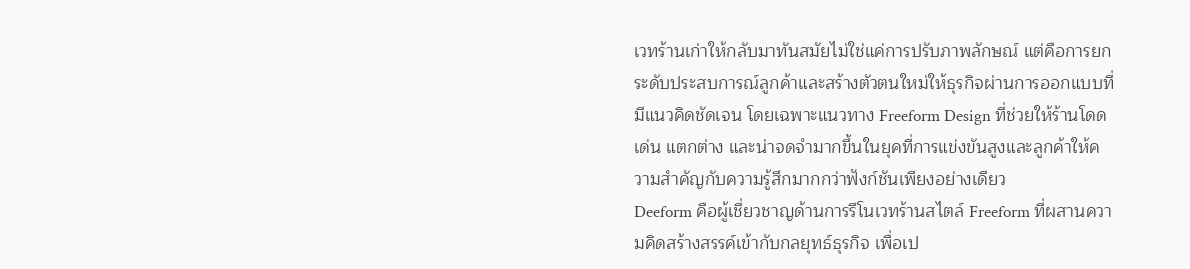เวทร้านเก่าให้กลับมาทันสมัยไม่ใช่แค่การปรับภาพลักษณ์ แต่คือการยกระดับประสบการณ์ลูกค้าและสร้างตัวตนใหม่ให้ธุรกิจผ่านการออกแบบที่มีแนวคิดชัดเจน โดยเฉพาะแนวทาง Freeform Design ที่ช่วยให้ร้านโดดเด่น แตกต่าง และน่าจดจำมากขึ้นในยุคที่การแข่งขันสูงและลูกค้าให้ความสำคัญกับความรู้สึกมากกว่าฟังก์ชันเพียงอย่างเดียว
Deeform คือผู้เชี่ยวชาญด้านการรีโนเวทร้านสไตล์ Freeform ที่ผสานความคิดสร้างสรรค์เข้ากับกลยุทธ์ธุรกิจ เพื่อเป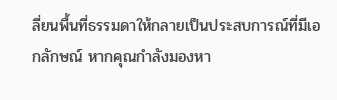ลี่ยนพื้นที่ธรรมดาให้กลายเป็นประสบการณ์ที่มีเอกลักษณ์ หากคุณกำลังมองหา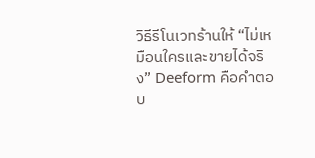วิธีรีโนเวทร้านให้ “ไม่เหมือนใครและขายได้จริง” Deeform คือคำตอบ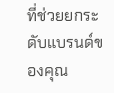ที่ช่วยยกระดับแบรนด์ของคุณ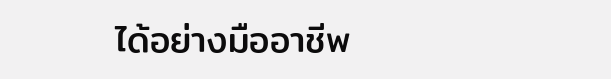ได้อย่างมืออาชีพ